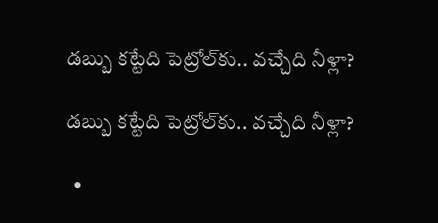డబ్బు కట్టేది పెట్రోల్‌కు.. వచ్చేది నీళ్లా?

డబ్బు కట్టేది పెట్రోల్‌కు.. వచ్చేది నీళ్లా?

  •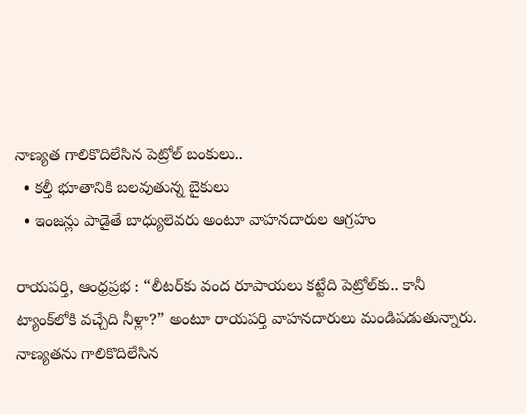నాణ్యత గాలికొదిలేసిన పెట్రోల్ బంకులు..
  • కల్తీ భూతానికి బలవుతున్న బైకులు
  • ఇంజన్లు పాడైతే బాధ్యులెవరు అంటూ వాహనదారుల ఆగ్రహం

రాయపర్తి, ఆంధ్రప్రభ : “లీటర్‌కు వంద రూపాయలు కట్టేది పెట్రోల్‌కు.. కానీ ట్యాంక్‌లోకి వచ్చేది నీళ్లా?” అంటూ రాయపర్తి వాహనదారులు మండిపడుతున్నారు. నాణ్యతను గాలికొదిలేసిన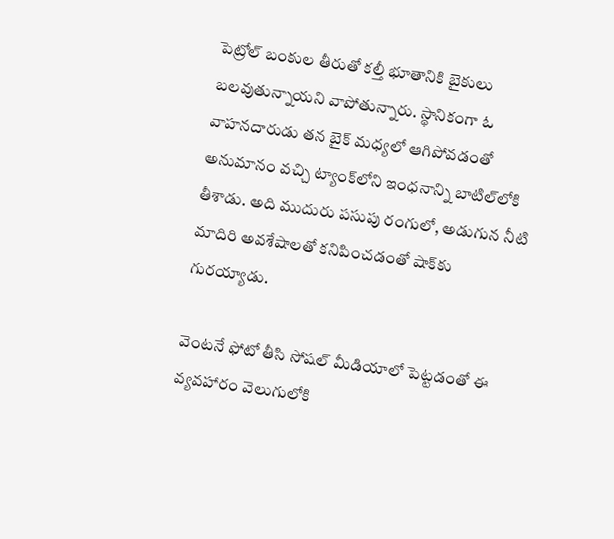పెట్రోల్ బంకుల తీరుతో కల్తీ భూతానికి బైకులు బలవుతున్నాయని వాపోతున్నారు. స్థానికంగా ఓ వాహనదారుడు తన బైక్ మధ్యలో ఆగిపోవడంతో అనుమానం వచ్చి ట్యాంక్‌లోని ఇంధనాన్ని బాటిల్‌లోకి తీశాడు. అది ముదురు పసుపు రంగులో, అడుగున నీటి మాదిరి అవశేషాలతో కనిపించడంతో షాక్‌కు గురయ్యాడు.

వెంటనే ఫోటో తీసి సోషల్ మీడియాలో పెట్టడంతో ఈ వ్యవహారం వెలుగులోకి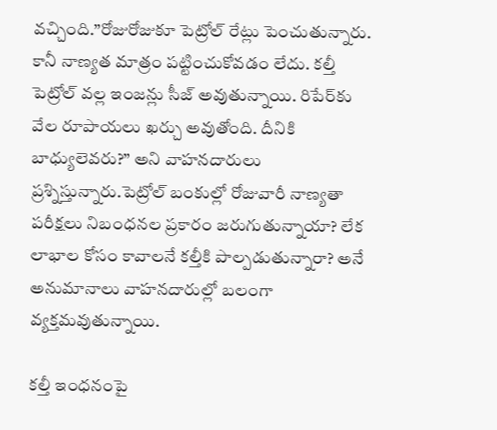వచ్చింది.”రోజురోజుకూ పెట్రోల్ రేట్లు పెంచుతున్నారు. కానీ నాణ్యత మాత్రం పట్టించుకోవడం లేదు. కల్తీ పెట్రోల్ వల్ల ఇంజన్లు సీజ్ అవుతున్నాయి. రిపేర్‌కు వేల రూపాయలు ఖర్చు అవుతోంది. దీనికి బాధ్యులెవరు?” అని వాహనదారులు ప్రశ్నిస్తున్నారు.పెట్రోల్ బంకుల్లో రోజువారీ నాణ్యతా పరీక్షలు నిబంధనల ప్రకారం జరుగుతున్నాయా? లేక లాభాల కోసం కావాలనే కల్తీకి పాల్పడుతున్నారా? అనే అనుమానాలు వాహనదారుల్లో బలంగా వ్యక్తమవుతున్నాయి.

కల్తీ ఇంధనంపై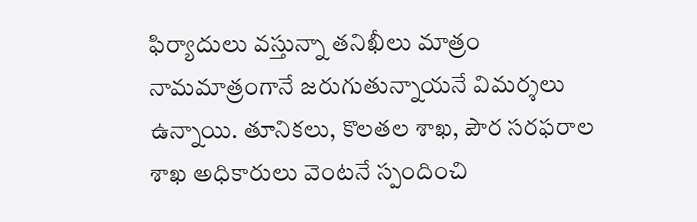ఫిర్యాదులు వస్తున్నా తనిఖీలు మాత్రం నామమాత్రంగానే జరుగుతున్నాయనే విమర్శలు ఉన్నాయి. తూనికలు, కొలతల శాఖ, పౌర సరఫరాల శాఖ అధికారులు వెంటనే స్పందించి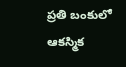ప్రతి బంకులో ఆకస్మిక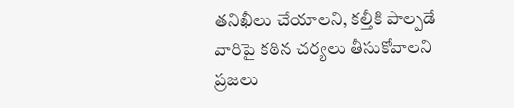తనిఖీలు చేయాలని, కల్తీకి పాల్పడే వారిపై కఠిన చర్యలు తీసుకోవాలని ప్రజలు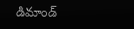డిమాండ్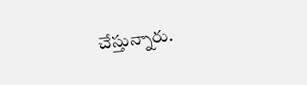చేస్తున్నారు.